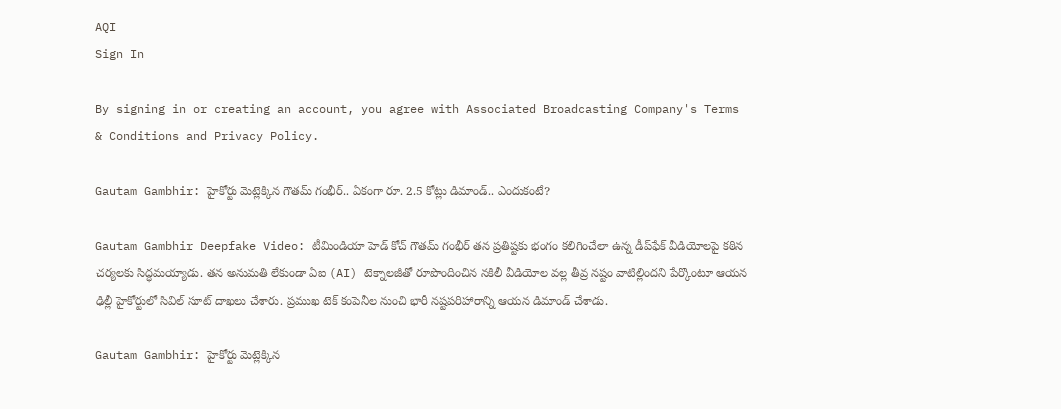AQI
Sign In

By signing in or creating an account, you agree with Associated Broadcasting Company's Terms & Conditions and Privacy Policy.

Gautam Gambhir: హైకోర్టు మెట్లెక్కిన గౌతమ్ గంభీర్.. ఏకంగా రూ. 2.5 కోట్లు డిమాండ్.. ఎందుకంటే?

Gautam Gambhir Deepfake Video: టీమిండియా హెడ్ కోచ్ గౌతమ్ గంభీర్ తన ప్రతిష్టకు భంగం కలిగించేలా ఉన్న డీప్‌ఫేక్ వీడియోలపై కఠిన చర్యలకు సిద్ధమయ్యాడు. తన అనుమతి లేకుండా ఏఐ (AI) టెక్నాలజీతో రూపొందించిన నకిలీ వీడియోల వల్ల తీవ్ర నష్టం వాటిల్లిందని పేర్కొంటూ ఆయన ఢిల్లీ హైకోర్టులో సివిల్ సూట్ దాఖలు చేశారు. ప్రముఖ టెక్ కంపెనీల నుంచి భారీ నష్టపరిహారాన్ని ఆయన డిమాండ్ చేశాడు.

Gautam Gambhir: హైకోర్టు మెట్లెక్కిన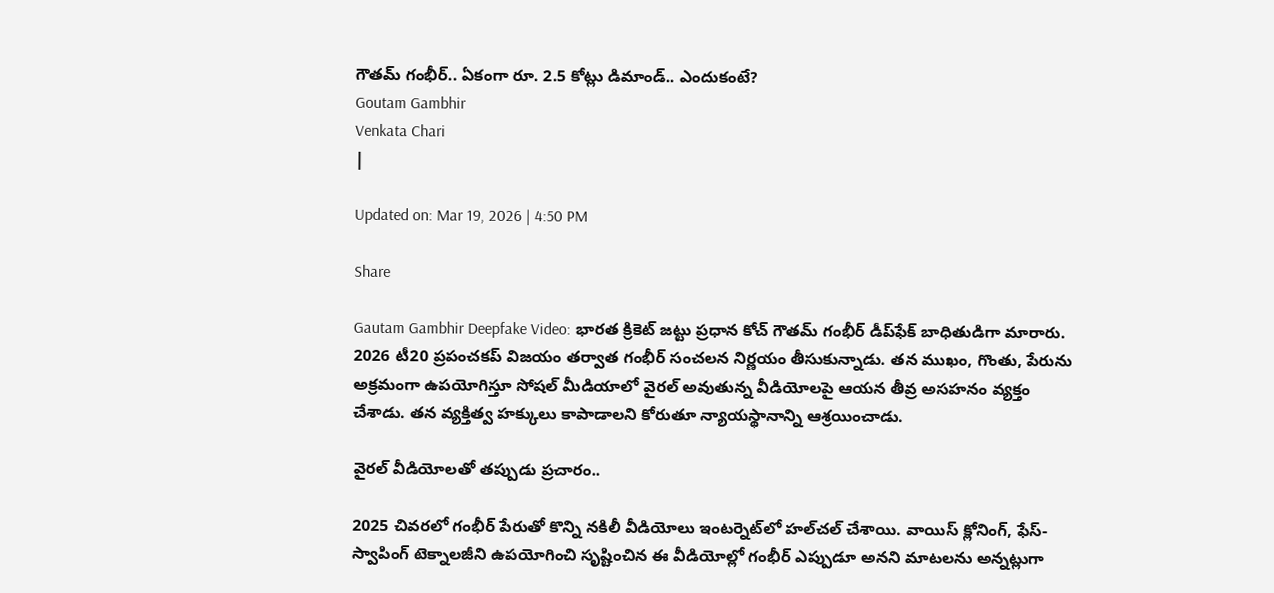గౌతమ్ గంభీర్.. ఏకంగా రూ. 2.5 కోట్లు డిమాండ్.. ఎందుకంటే?
Goutam Gambhir
Venkata Chari
|

Updated on: Mar 19, 2026 | 4:50 PM

Share

Gautam Gambhir Deepfake Video: భారత క్రికెట్ జట్టు ప్రధాన కోచ్ గౌతమ్ గంభీర్ డీప్‌ఫేక్ బాధితుడిగా మారారు. 2026 టీ20 ప్రపంచకప్ విజయం తర్వాత గంభీర్ సంచలన నిర్ణయం తీసుకున్నాడు. తన ముఖం, గొంతు, పేరును అక్రమంగా ఉపయోగిస్తూ సోషల్ మీడియాలో వైరల్ అవుతున్న వీడియోలపై ఆయన తీవ్ర అసహనం వ్యక్తం చేశాడు. తన వ్యక్తిత్వ హక్కులు కాపాడాలని కోరుతూ న్యాయస్థానాన్ని ఆశ్రయించాడు.

వైరల్ వీడియోలతో తప్పుడు ప్రచారం..

2025 చివరలో గంభీర్ పేరుతో కొన్ని నకిలీ వీడియోలు ఇంటర్నెట్‌లో హల్‌చల్ చేశాయి. వాయిస్ క్లోనింగ్, ఫేస్-స్వాపింగ్ టెక్నాలజీని ఉపయోగించి సృష్టించిన ఈ వీడియోల్లో గంభీర్ ఎప్పుడూ అనని మాటలను అన్నట్లుగా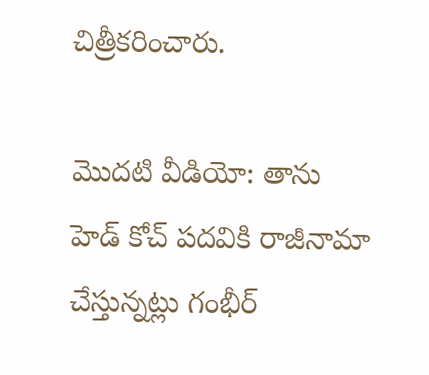చిత్రీకరించారు.

మొదటి వీడియో: తాను హెడ్ కోచ్ పదవికి రాజీనామా చేస్తున్నట్లు గంభీర్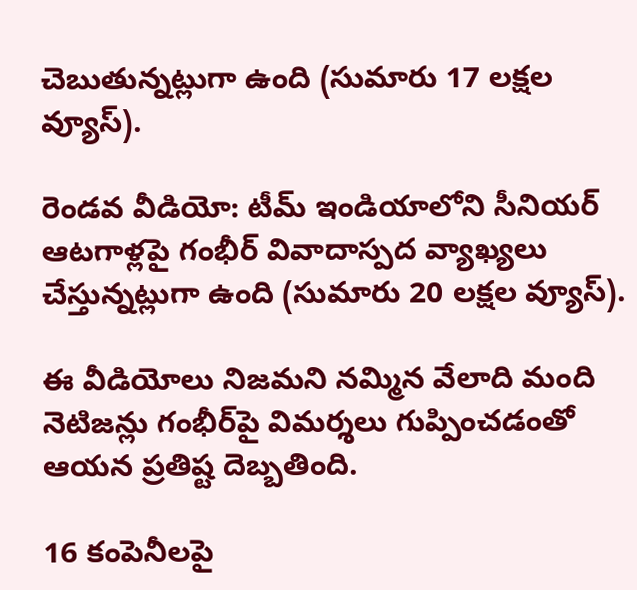చెబుతున్నట్లుగా ఉంది (సుమారు 17 లక్షల వ్యూస్).

రెండవ వీడియో: టీమ్ ఇండియాలోని సీనియర్ ఆటగాళ్లపై గంభీర్ వివాదాస్పద వ్యాఖ్యలు చేస్తున్నట్లుగా ఉంది (సుమారు 20 లక్షల వ్యూస్).

ఈ వీడియోలు నిజమని నమ్మిన వేలాది మంది నెటిజన్లు గంభీర్‌పై విమర్శలు గుప్పించడంతో ఆయన ప్రతిష్ట దెబ్బతింది.

16 కంపెనీలపై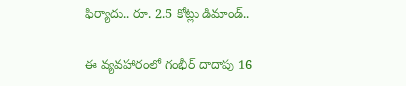ఫిర్యాదు.. రూ. 2.5 కోట్లు డిమాండ్..

ఈ వ్యవహారంలో గంభీర్ దాదాపు 16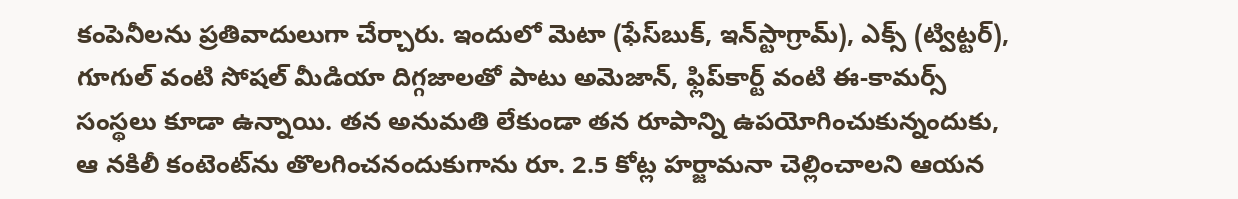కంపెనీలను ప్రతివాదులుగా చేర్చారు. ఇందులో మెటా (ఫేస్‌బుక్, ఇన్‌స్టాగ్రామ్), ఎక్స్ (ట్విట్టర్), గూగుల్ వంటి సోషల్ మీడియా దిగ్గజాలతో పాటు అమెజాన్, ఫ్లిప్‌కార్ట్ వంటి ఈ-కామర్స్ సంస్థలు కూడా ఉన్నాయి. తన అనుమతి లేకుండా తన రూపాన్ని ఉపయోగించుకున్నందుకు, ఆ నకిలీ కంటెంట్‌ను తొలగించనందుకుగాను రూ. 2.5 కోట్ల హర్జామనా చెల్లించాలని ఆయన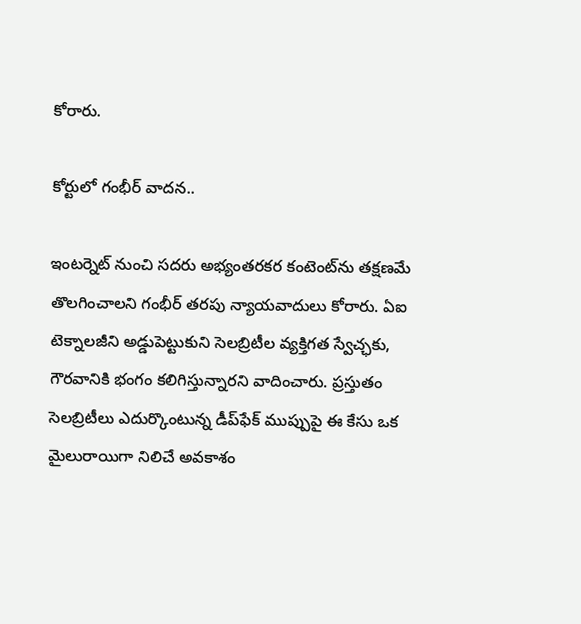కోరారు.

కోర్టులో గంభీర్ వాదన..

ఇంటర్నెట్ నుంచి సదరు అభ్యంతరకర కంటెంట్‌ను తక్షణమే తొలగించాలని గంభీర్ తరపు న్యాయవాదులు కోరారు. ఏఐ టెక్నాలజీని అడ్డుపెట్టుకుని సెలబ్రిటీల వ్యక్తిగత స్వేచ్ఛకు, గౌరవానికి భంగం కలిగిస్తున్నారని వాదించారు. ప్రస్తుతం సెలబ్రిటీలు ఎదుర్కొంటున్న డీప్‌ఫేక్ ముప్పుపై ఈ కేసు ఒక మైలురాయిగా నిలిచే అవకాశం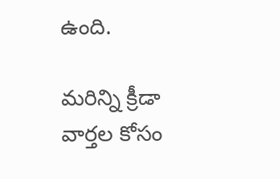ఉంది.

మరిన్ని క్రీడా వార్తల కోసం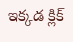ఇక్కడ క్లిక్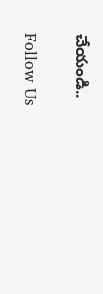చేయండి..

Follow Us